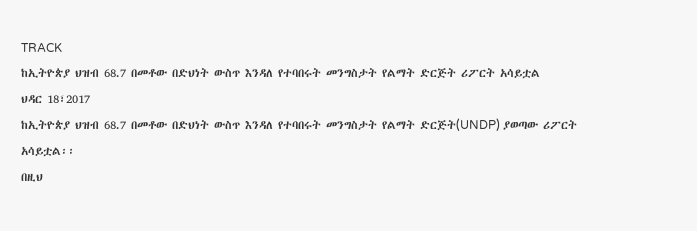TRACK
ከኢትዮጵያ ህዝብ 68.7 በመቶው በድህነት ውስጥ እንዳለ የተባበሩት መንግስታት የልማት ድርጅት ሪፖርት አሳይቷል
ህዳር 18፣2017
ከኢትዮጵያ ህዝብ 68.7 በመቶው በድህነት ውስጥ እንዳለ የተባበሩት መንግስታት የልማት ድርጅት(UNDP) ያወጣው ሪፖርት አሳይቷል፡፡
በዚህ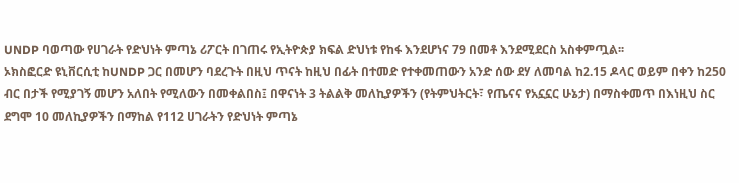UNDP ባወጣው የሀገራት የድህነት ምጣኔ ሪፖርት በገጠሩ የኢትዮጵያ ክፍል ድህነቱ የከፋ እንደሆነና 79 በመቶ እንደሚደርስ አስቀምጧል፡፡
ኦክስፎርድ ዩኒቨርሲቲ ከUNDP ጋር በመሆን ባደረጉት በዚህ ጥናት ከዚህ በፊት በተመድ የተቀመጠውን አንድ ሰው ደሃ ለመባል ከ2.15 ዶላር ወይም በቀን ከ250 ብር በታች የሚያገኝ መሆን አለበት የሚለውን በመቀልበስ፤ በዋናነት 3 ትልልቅ መለኪያዎችን (የትምህትርት፣ የጤናና የአኗኗር ሁኔታ) በማስቀመጥ በእነዚህ ስር ደግሞ 10 መለኪያዎችን በማከል የ112 ሀገራትን የድህነት ምጣኔ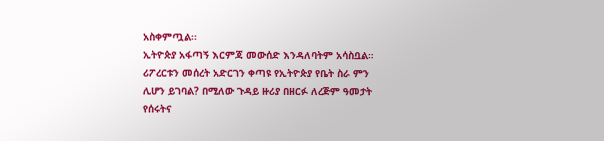አስቀምጧል፡፡
ኢትዮጵያ አፋጣኝ እርምጃ መውሰድ እንዳለባትም አሳስቧል።
ሪፖረርቱን መሰረት አድርገን ቀጣዩ የኢትዮጵያ የቤት ስራ ምን ሊሆን ይገባል? በሚለው ጉዳይ ዙሪያ በዘርፉ ለረጅም ዓመታት የሰሩትና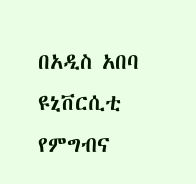በአዲስ አበባ ዩኒቨርሲቲ የምግብና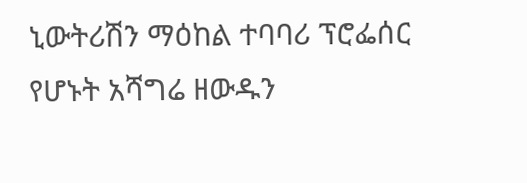ኒውትሪሽን ማዕከል ተባባሪ ፕሮፌሰር የሆኑት አሻግሬ ዘውዱን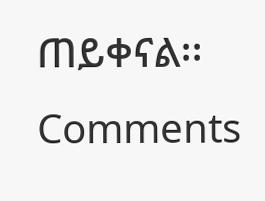ጠይቀናል፡፡
Comments